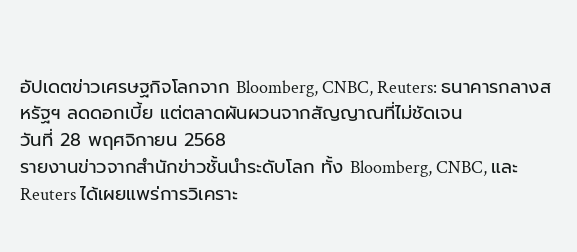อัปเดตข่าวเศรษฐกิจโลกจาก Bloomberg, CNBC, Reuters: ธนาคารกลางสหรัฐฯ ลดดอกเบี้ย แต่ตลาดผันผวนจากสัญญาณที่ไม่ชัดเจน
วันที่ 28 พฤศจิกายน 2568
รายงานข่าวจากสำนักข่าวชั้นนำระดับโลก ทั้ง Bloomberg, CNBC, และ Reuters ได้เผยแพร่การวิเคราะ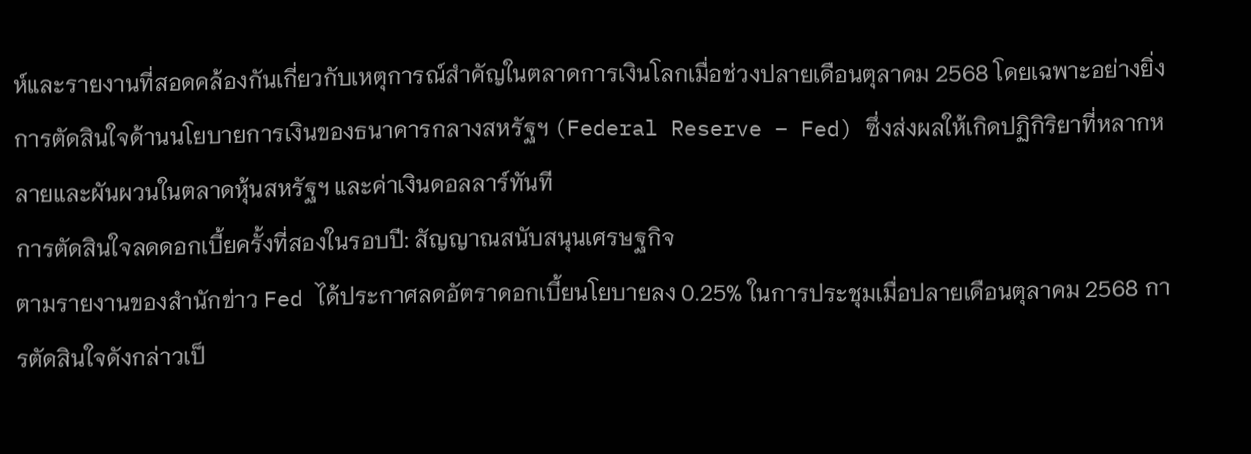ห์และรายงานที่สอดคล้องกันเกี่ยวกับเหตุการณ์สำคัญในตลาดการเงินโลกเมื่อช่วงปลายเดือนตุลาคม 2568 โดยเฉพาะอย่างยิ่งการตัดสินใจด้านนโยบายการเงินของธนาคารกลางสหรัฐฯ (Federal Reserve – Fed) ซึ่งส่งผลให้เกิดปฏิกิริยาที่หลากหลายและผันผวนในตลาดหุ้นสหรัฐฯ และค่าเงินดอลลาร์ทันที
การตัดสินใจลดดอกเบี้ยครั้งที่สองในรอบปี: สัญญาณสนับสนุนเศรษฐกิจ
ตามรายงานของสำนักข่าว Fed ได้ประกาศลดอัตราดอกเบี้ยนโยบายลง 0.25% ในการประชุมเมื่อปลายเดือนตุลาคม 2568 การตัดสินใจดังกล่าวเป็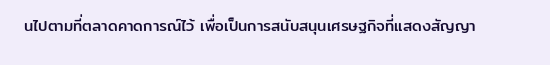นไปตามที่ตลาดคาดการณ์ไว้ เพื่อเป็นการสนับสนุนเศรษฐกิจที่แสดงสัญญา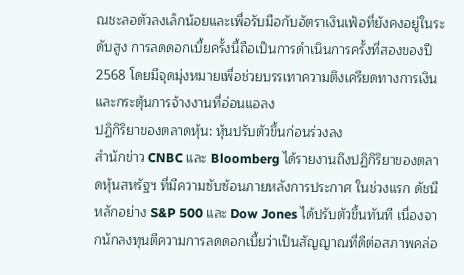ณชะลอตัวลงเล็กน้อยและเพื่อรับมือกับอัตราเงินเฟ้อที่ยังคงอยู่ในระดับสูง การลดดอกเบี้ยครั้งนี้ถือเป็นการดำเนินการครั้งที่สองของปี 2568 โดยมีจุดมุ่งหมายเพื่อช่วยบรรเทาความตึงเครียดทางการเงินและกระตุ้นการจ้างงานที่อ่อนแอลง
ปฏิกิริยาของตลาดหุ้น: หุ้นปรับตัวขึ้นก่อนร่วงลง
สำนักข่าว CNBC และ Bloomberg ได้รายงานถึงปฏิกิริยาของตลาดหุ้นสหรัฐฯ ที่มีความซับซ้อนภายหลังการประกาศ ในช่วงแรก ดัชนีหลักอย่าง S&P 500 และ Dow Jones ได้ปรับตัวขึ้นทันที เนื่องจากนักลงทุนตีความการลดดอกเบี้ยว่าเป็นสัญญาณที่ดีต่อสภาพคล่อ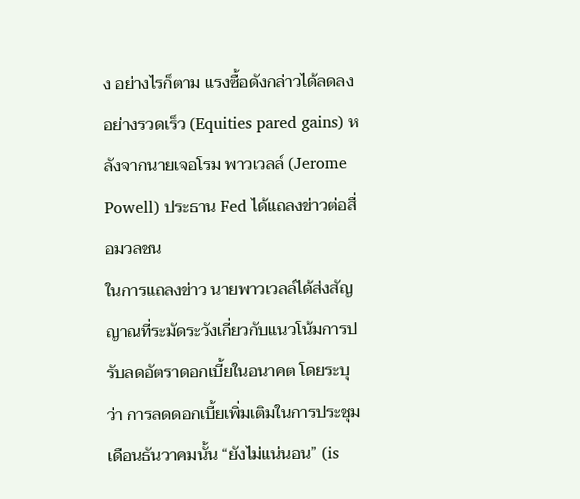ง อย่างไรก็ตาม แรงซื้อดังกล่าวได้ลดลงอย่างรวดเร็ว (Equities pared gains) หลังจากนายเจอโรม พาวเวลล์ (Jerome Powell) ประธาน Fed ได้แถลงข่าวต่อสื่อมวลชน
ในการแถลงข่าว นายพาวเวลล์ได้ส่งสัญญาณที่ระมัดระวังเกี่ยวกับแนวโน้มการปรับลดอัตราดอกเบี้ยในอนาคต โดยระบุว่า การลดดอกเบี้ยเพิ่มเติมในการประชุมเดือนธันวาคมนั้น “ยังไม่แน่นอน” (is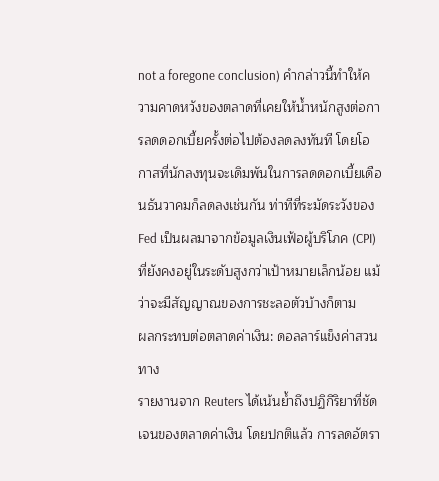not a foregone conclusion) คำกล่าวนี้ทำให้ความคาดหวังของตลาดที่เคยให้น้ำหนักสูงต่อการลดดอกเบี้ยครั้งต่อไปต้องลดลงทันที โดยโอกาสที่นักลงทุนจะเดิมพันในการลดดอกเบี้ยเดือนธันวาคมก็ลดลงเช่นกัน ท่าทีที่ระมัดระวังของ Fed เป็นผลมาจากข้อมูลเงินเฟ้อผู้บริโภค (CPI) ที่ยังคงอยู่ในระดับสูงกว่าเป้าหมายเล็กน้อย แม้ว่าจะมีสัญญาณของการชะลอตัวบ้างก็ตาม
ผลกระทบต่อตลาดค่าเงิน: ดอลลาร์แข็งค่าสวนทาง
รายงานจาก Reuters ได้เน้นย้ำถึงปฏิกิริยาที่ชัดเจนของตลาดค่าเงิน โดยปกติแล้ว การลดอัตรา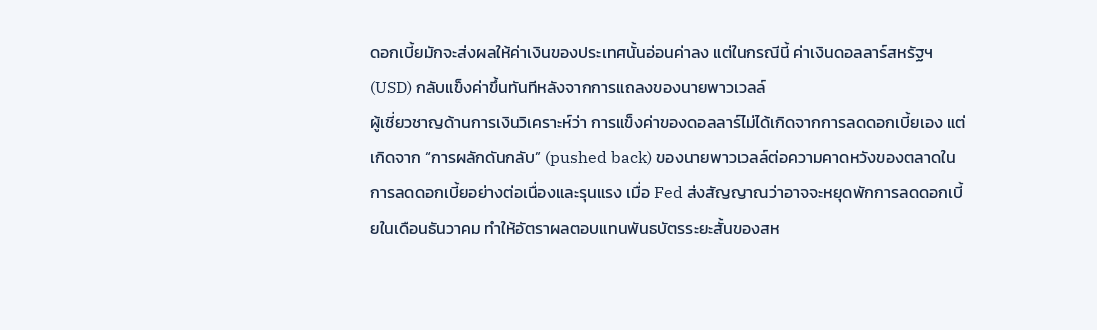ดอกเบี้ยมักจะส่งผลให้ค่าเงินของประเทศนั้นอ่อนค่าลง แต่ในกรณีนี้ ค่าเงินดอลลาร์สหรัฐฯ (USD) กลับแข็งค่าขึ้นทันทีหลังจากการแถลงของนายพาวเวลล์
ผู้เชี่ยวชาญด้านการเงินวิเคราะห์ว่า การแข็งค่าของดอลลาร์ไม่ได้เกิดจากการลดดอกเบี้ยเอง แต่เกิดจาก “การผลักดันกลับ” (pushed back) ของนายพาวเวลล์ต่อความคาดหวังของตลาดในการลดดอกเบี้ยอย่างต่อเนื่องและรุนแรง เมื่อ Fed ส่งสัญญาณว่าอาจจะหยุดพักการลดดอกเบี้ยในเดือนธันวาคม ทำให้อัตราผลตอบแทนพันธบัตรระยะสั้นของสห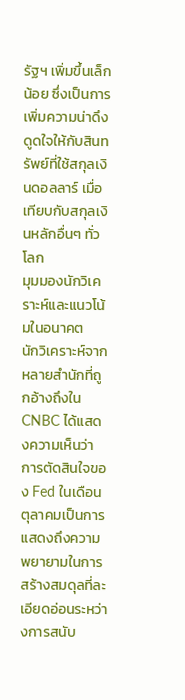รัฐฯ เพิ่มขึ้นเล็กน้อย ซึ่งเป็นการเพิ่มความน่าดึงดูดใจให้กับสินทรัพย์ที่ใช้สกุลเงินดอลลาร์ เมื่อเทียบกับสกุลเงินหลักอื่นๆ ทั่วโลก
มุมมองนักวิเคราะห์และแนวโน้มในอนาคต
นักวิเคราะห์จากหลายสำนักที่ถูกอ้างถึงใน CNBC ได้แสดงความเห็นว่า การตัดสินใจของ Fed ในเดือนตุลาคมเป็นการแสดงถึงความพยายามในการสร้างสมดุลที่ละเอียดอ่อนระหว่างการสนับ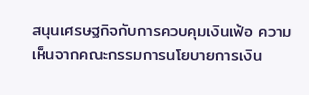สนุนเศรษฐกิจกับการควบคุมเงินเฟ้อ ความเห็นจากคณะกรรมการนโยบายการเงิน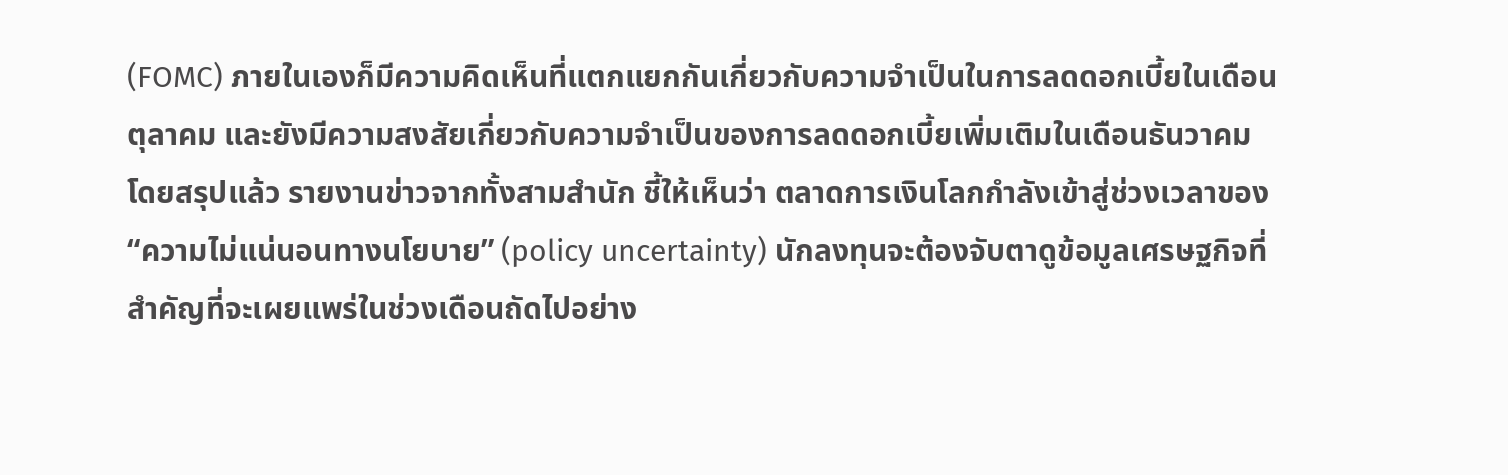(FOMC) ภายในเองก็มีความคิดเห็นที่แตกแยกกันเกี่ยวกับความจำเป็นในการลดดอกเบี้ยในเดือนตุลาคม และยังมีความสงสัยเกี่ยวกับความจำเป็นของการลดดอกเบี้ยเพิ่มเติมในเดือนธันวาคม
โดยสรุปแล้ว รายงานข่าวจากทั้งสามสำนัก ชี้ให้เห็นว่า ตลาดการเงินโลกกำลังเข้าสู่ช่วงเวลาของ “ความไม่แน่นอนทางนโยบาย” (policy uncertainty) นักลงทุนจะต้องจับตาดูข้อมูลเศรษฐกิจที่สำคัญที่จะเผยแพร่ในช่วงเดือนถัดไปอย่าง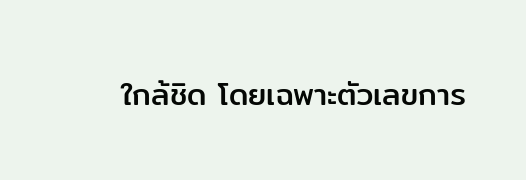ใกล้ชิด โดยเฉพาะตัวเลขการ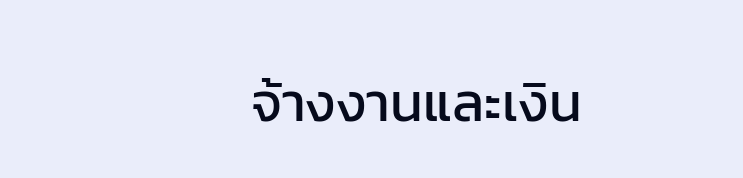จ้างงานและเงิน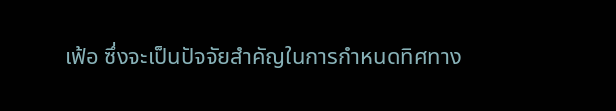เฟ้อ ซึ่งจะเป็นปัจจัยสำคัญในการกำหนดทิศทาง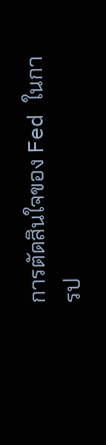การตัดสินใจของ Fed ในการป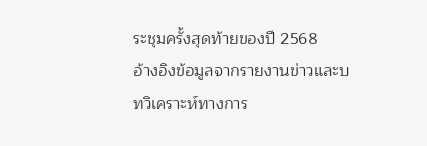ระชุมครั้งสุดท้ายของปี 2568
อ้างอิงข้อมูลจากรายงานข่าวและบทวิเคราะห์ทางการ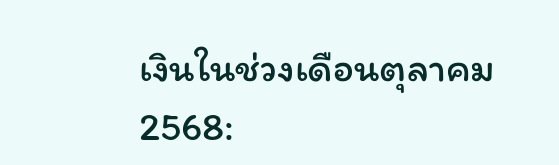เงินในช่วงเดือนตุลาคม 2568: